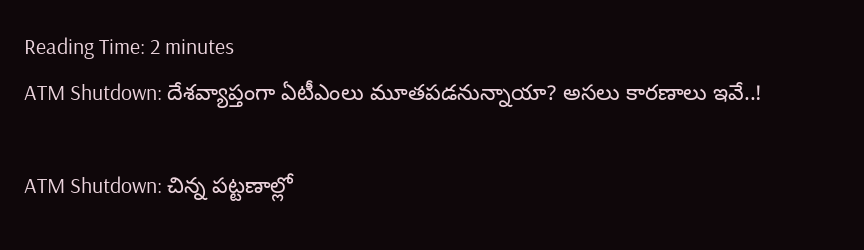Reading Time: 2 minutes
ATM Shutdown: దేశవ్యాప్తంగా ఏటీఎంలు మూతపడనున్నాయా? అసలు కారణాలు ఇవే..!

ATM Shutdown: చిన్న పట్టణాల్లో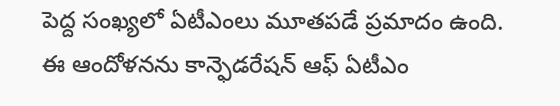పెద్ద సంఖ్యలో ఏటీఎంలు మూతపడే ప్రమాదం ఉంది. ఈ ఆందోళనను కాన్ఫెడరేషన్ ఆఫ్ ఏటీఎం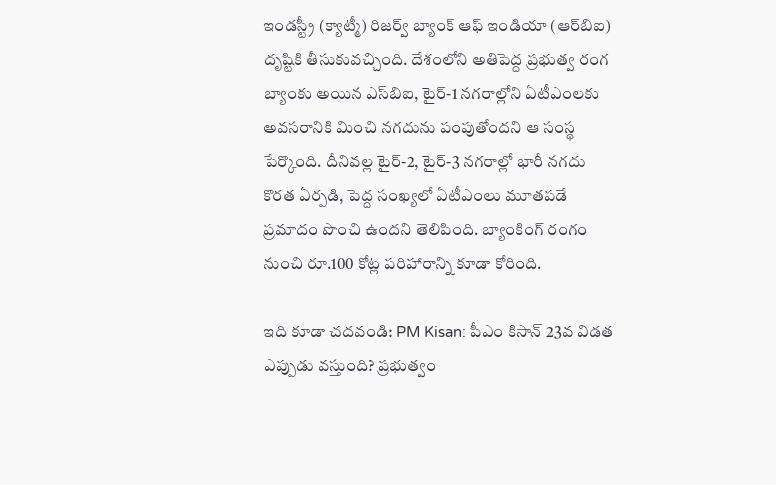ఇండస్ట్రీ (క్యాట్మీ) రిజర్వ్ బ్యాంక్ ఆఫ్ ఇండియా (ఆర్‌బిఐ) దృష్టికి తీసుకువచ్చింది. దేశంలోని అతిపెద్ద ప్రభుత్వ రంగ బ్యాంకు అయిన ఎస్‌బిఐ, టైర్-1 నగరాల్లోని ఏటీఎంలకు అవసరానికి మించి నగదును పంపుతోందని ఆ సంస్థ పేర్కొంది. దీనివల్ల టైర్-2, టైర్-3 నగరాల్లో భారీ నగదు కొరత ఏర్పడి, పెద్ద సంఖ్యలో ఏటీఎంలు మూతపడే ప్రమాదం పొంచి ఉందని తెలిపింది. బ్యాంకింగ్ రంగం నుంచి రూ.100 కోట్ల పరిహారాన్ని కూడా కోరింది.

ఇది కూడా చదవండి: PM Kisan: పీఎం కిసాన్‌ 23వ విడత ఎప్పుడు వస్తుంది? ప్రభుత్వం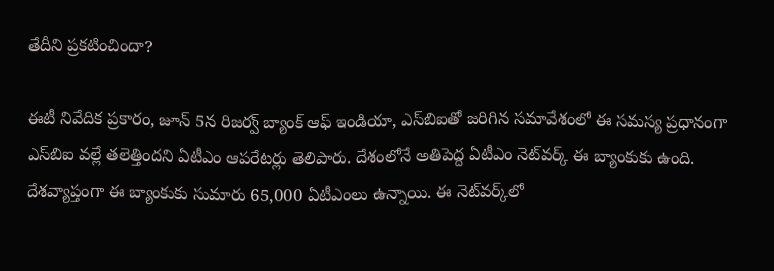తేదీని ప్రకటించిందా?

ఈటీ నివేదిక ప్రకారం, జూన్ 5న రిజర్వ్ బ్యాంక్ ఆఫ్ ఇండియా, ఎస్‌బిఐతో జరిగిన సమావేశంలో ఈ సమస్య ప్రధానంగా ఎస్‌బిఐ వల్లే తలెత్తిందని ఏటీఎం ఆపరేటర్లు తెలిపారు. దేశంలోనే అతిపెద్ద ఏటీఎం నెట్‌వర్క్ ఈ బ్యాంకుకు ఉంది. దేశవ్యాప్తంగా ఈ బ్యాంకుకు సుమారు 65,000 ఏటీఎంలు ఉన్నాయి. ఈ నెట్‌వర్క్‌లో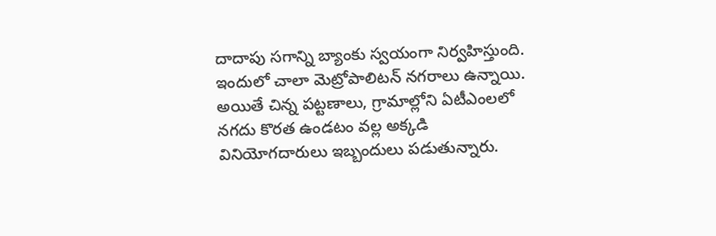దాదాపు సగాన్ని బ్యాంకు స్వయంగా నిర్వహిస్తుంది. ఇందులో చాలా మెట్రోపాలిటన్ నగరాలు ఉన్నాయి. అయితే చిన్న పట్టణాలు, గ్రామాల్లోని ఏటీఎంలలో నగదు కొరత ఉండటం వల్ల అక్కడి వినియోగదారులు ఇబ్బందులు పడుతున్నారు.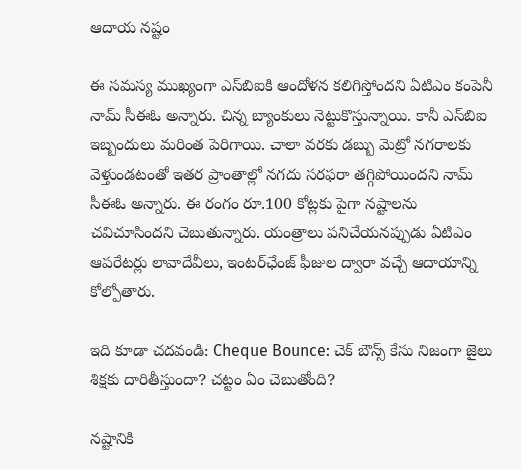ఆదాయ నష్టం

ఈ సమస్య ముఖ్యంగా ఎస్‌బిఐకి ఆందోళన కలిగిస్తోందని ఏటిఎం కంపెనీ నామ్ సీఈఓ అన్నారు. చిన్న బ్యాంకులు నెట్టుకొస్తున్నాయి. కానీ ఎస్‌బిఐ ఇబ్బందులు మరింత పెరిగాయి. చాలా వరకు డబ్బు మెట్రో నగరాలకు వెళ్తుండటంతో ఇతర ప్రాంతాల్లో నగదు సరఫరా తగ్గిపోయిందని నామ్ సీఈఓ అన్నారు. ఈ రంగం రూ.100 కోట్లకు పైగా నష్టాలను చవిచూసిందని చెబుతున్నారు. యంత్రాలు పనిచేయనప్పుడు ఏటిఎం ఆపరేటర్లు లావాదేవీలు, ఇంటర్‌ఛేంజ్ ఫీజుల ద్వారా వచ్చే ఆదాయాన్ని కోల్పోతారు.

ఇది కూడా చదవండి: Cheque Bounce: చెక్ బౌన్స్‌ కేసు నిజంగా జైలు శిక్షకు దారితీస్తుందా? చట్టం ఏం చెబుతోంది?

నష్టానికి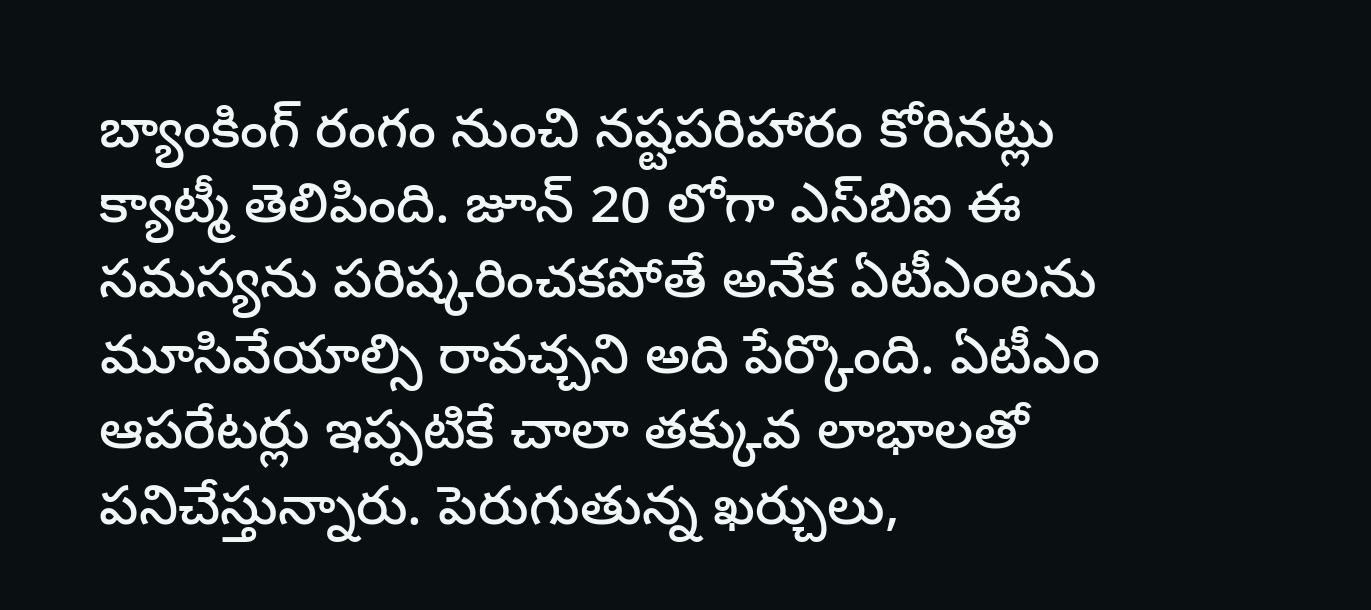బ్యాంకింగ్ రంగం నుంచి నష్టపరిహారం కోరినట్లు క్యాట్మీ తెలిపింది. జూన్ 20 లోగా ఎస్‌బిఐ ఈ సమస్యను పరిష్కరించకపోతే అనేక ఏటీఎంలను మూసివేయాల్సి రావచ్చని అది పేర్కొంది. ఏటీఎం ఆపరేటర్లు ఇప్పటికే చాలా తక్కువ లాభాలతో పనిచేస్తున్నారు. పెరుగుతున్న ఖర్చులు,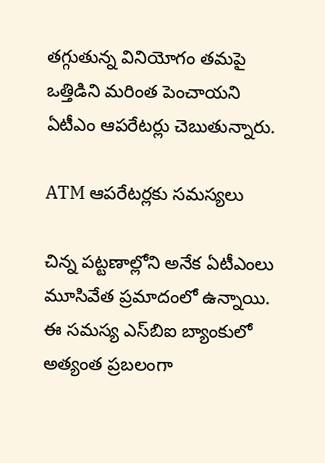తగ్గుతున్న వినియోగం తమపై ఒత్తిడిని మరింత పెంచాయని ఏటీఎం ఆపరేటర్లు చెబుతున్నారు.

ATM ఆపరేటర్లకు సమస్యలు

చిన్న పట్టణాల్లోని అనేక ఏటీఎంలు మూసివేత ప్రమాదంలో ఉన్నాయి. ఈ సమస్య ఎస్‌బిఐ బ్యాంకులో అత్యంత ప్రబలంగా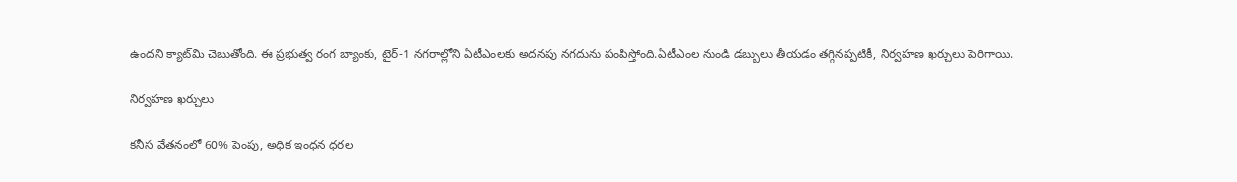ఉందని క్యాట్‌మి చెబుతోంది. ఈ ప్రభుత్వ రంగ బ్యాంకు, టైర్-1 నగరాల్లోని ఏటీఎంలకు అదనపు నగదును పంపిస్తోంది.ఏటీఎంల నుండి డబ్బులు తీయడం తగ్గినప్పటికీ, నిర్వహణ ఖర్చులు పెరిగాయి.

నిర్వహణ ఖర్చులు

కనీస వేతనంలో 60% పెంపు, అధిక ఇంధన ధరల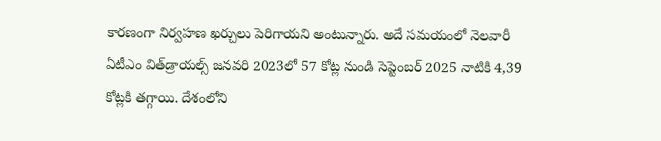కారణంగా నిర్వహణ ఖర్చులు పెరిగాయని అంటున్నారు. అదే సమయంలో నెలవారీ ఏటీఎం విత్‌డ్రాయల్స్ జనవరి 2023లో 57 కోట్ల నుండి సెప్టెంబర్ 2025 నాటికి 4,39 కోట్లకి తగ్గాయి. దేశంలోని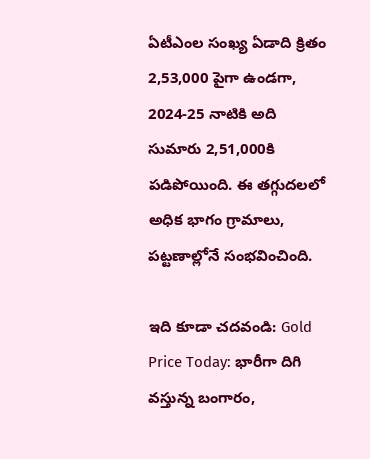ఏటీఎంల సంఖ్య ఏడాది క్రితం 2,53,000 పైగా ఉండగా, 2024-25 నాటికి అది సుమారు 2,51,000కి పడిపోయింది. ఈ తగ్గుదలలో అధిక భాగం గ్రామాలు, పట్టణాల్లోనే సంభవించింది.

ఇది కూడా చదవండి: Gold Price Today: భారీగా దిగి వస్తున్న బంగారం,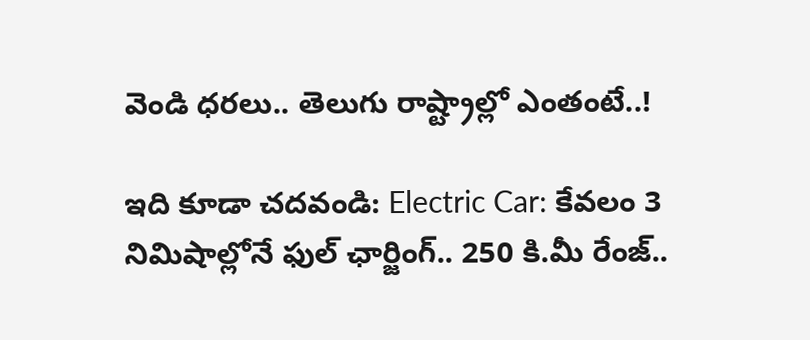వెండి ధరలు.. తెలుగు రాష్ట్రాల్లో ఎంతంటే..!

ఇది కూడా చదవండి: Electric Car: కేవలం 3 నిమిషాల్లోనే ఫుల్‌ ఛార్జింగ్‌.. 250 కి.మీ రేంజ్‌..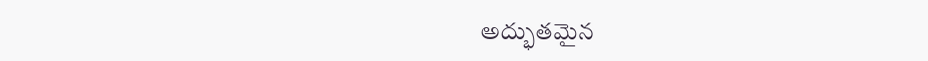అద్భుతమైన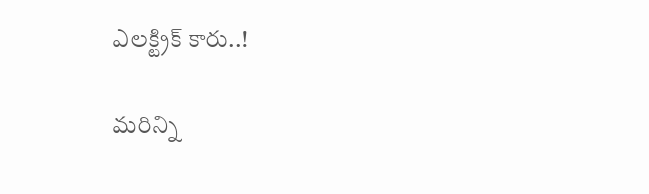ఎలక్ట్రిక్ కారు..!

మరిన్ని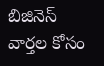బిజినెస్ వార్తల కోసం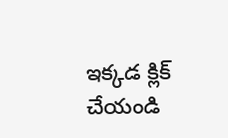ఇక్కడ క్లిక్ చేయండి